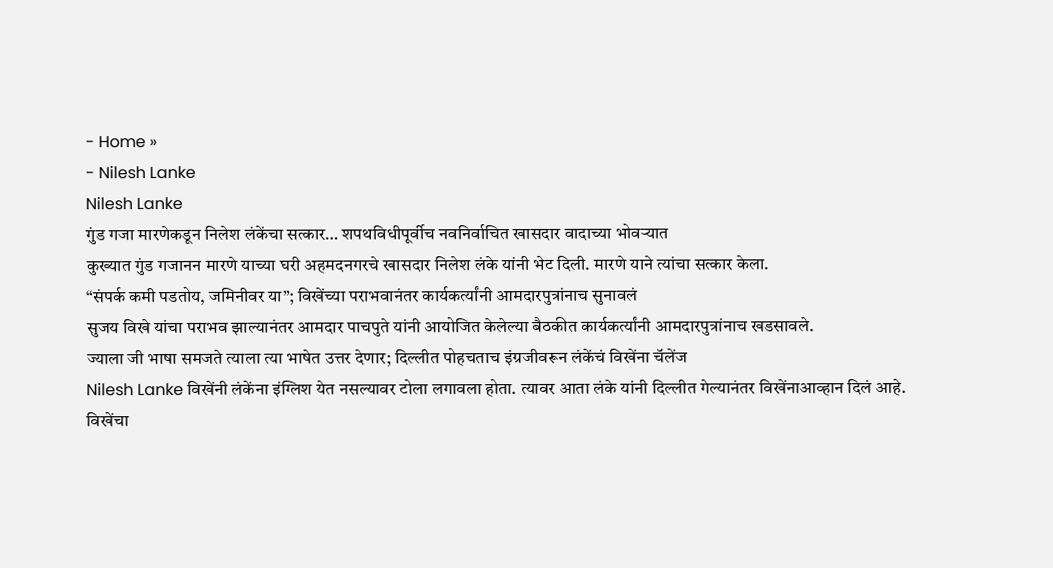- Home »
- Nilesh Lanke
Nilesh Lanke
गुंड गजा मारणेकडून निलेश लंकेंचा सत्कार… शपथविधीपूर्वीच नवनिर्वाचित खासदार वादाच्या भोवऱ्यात
कुख्यात गुंड गजानन मारणे याच्या घरी अहमदनगरचे खासदार निलेश लंके यांनी भेट दिली. मारणे याने त्यांचा सत्कार केला.
“संपर्क कमी पडतोय, जमिनीवर या”; विखेंच्या पराभवानंतर कार्यकर्त्यांनी आमदारपुत्रांनाच सुनावलं
सुजय विखे यांचा पराभव झाल्यानंतर आमदार पाचपुते यांनी आयोजित केलेल्या बैठकीत कार्यकर्त्यांनी आमदारपुत्रांनाच खडसावले.
ज्याला जी भाषा समजते त्याला त्या भाषेत उत्तर देणार; दिल्लीत पोहचताच इंग्रजीवरून लंकेंचं विखेंना चॅलेंज
Nilesh Lanke विखेंनी लंकेंना इंग्लिश येत नसल्यावर टोला लगावला होता. त्यावर आता लंके यांनी दिल्लीत गेल्यानंतर विखेंनाआव्हान दिलं आहे.
विखेंचा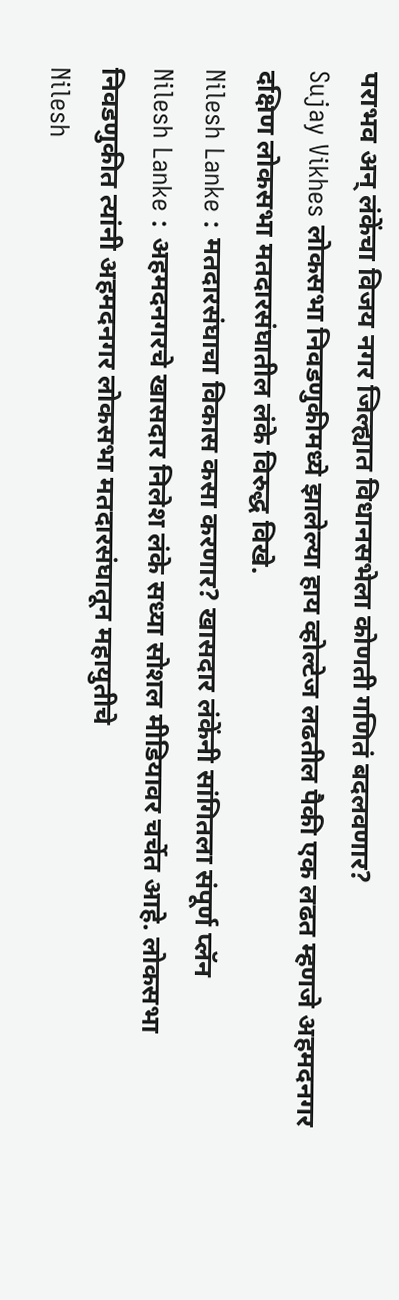पराभव अन् लंकेंचा विजय नगर जिल्ह्यात विधानसभेला कोणती गणितं बदलवणार?
Sujay Vikhes लोकसभा निवडणुकीमध्ये झालेल्या हाय व्होल्टेज लढतील पैकी एक लढत म्हणजे अहमदनगर दक्षिण लोकसभा मतदारसंघातील लंके विरुद्ध विखे.
Nilesh Lanke : मतदारसंघाचा विकास कसा करणार? खासदार लंकेंनी सांगितला संपूर्ण प्लॅन
Nilesh Lanke : अहमदनगरचे खासदार निलेश लंके सध्या सोशल मीडियावर चर्चेत आहे. लोकसभा निवडणुकीत त्यांनी अहमदनगर लोकसभा मतदारसंघातून महायुतीचे
Nilesh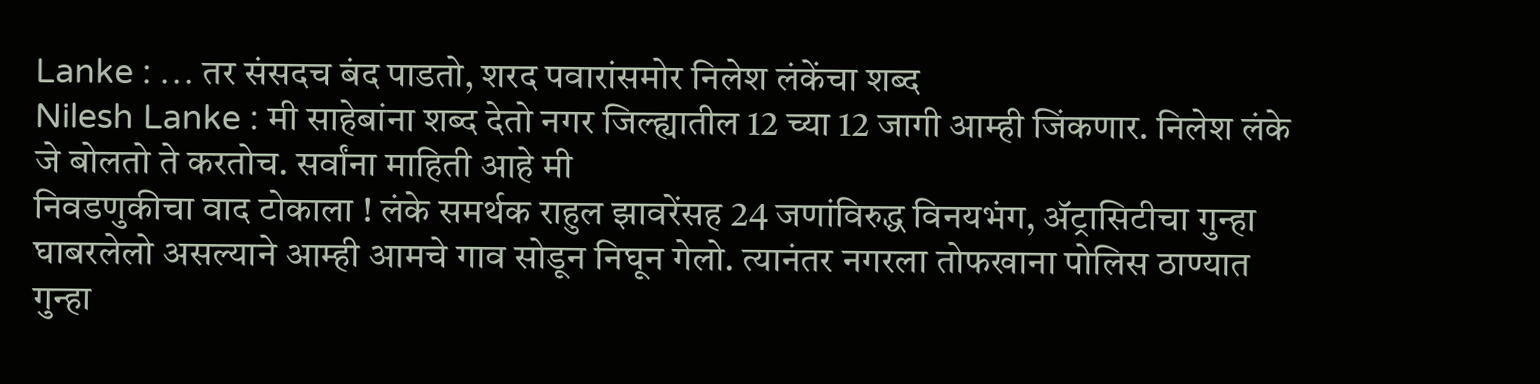Lanke : … तर संसदच बंद पाडतो, शरद पवारांसमोर निलेश लंकेंचा शब्द
Nilesh Lanke : मी साहेबांना शब्द देतो नगर जिल्ह्यातील 12 च्या 12 जागी आम्ही जिंकणार. निलेश लंके जे बोलतो ते करतोच. सर्वांना माहिती आहे मी
निवडणुकीचा वाद टोकाला ! लंके समर्थक राहुल झावरेंसह 24 जणांविरुद्ध विनयभंग, ॲट्रासिटीचा गुन्हा
घाबरलेलो असल्याने आम्ही आमचे गाव सोडून निघून गेलो. त्यानंतर नगरला तोफखाना पोलिस ठाण्यात गुन्हा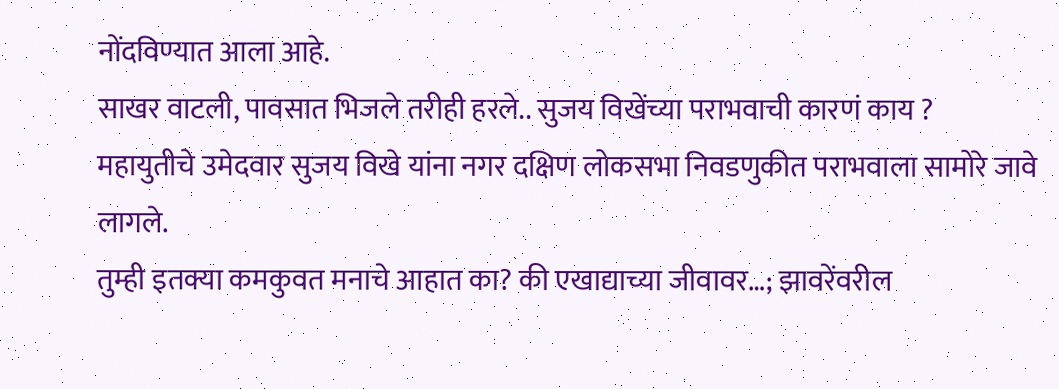नोंदविण्यात आला आहे.
साखर वाटली, पावसात भिजले तरीही हरले.. सुजय विखेंच्या पराभवाची कारणं काय ?
महायुतीचे उमेदवार सुजय विखे यांना नगर दक्षिण लोकसभा निवडणुकीत पराभवाला सामोरे जावे लागले.
तुम्ही इतक्या कमकुवत मनाचे आहात का? की एखाद्याच्या जीवावर…; झावरेंवरील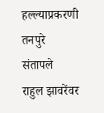हल्ल्याप्रकरणी तनपुरे संतापले
राहुल झावरेंवर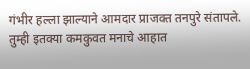गंभीर हल्ला झाल्याने आमदार प्राजक्त तनपुरे संतापले. तुम्ही इतक्या कमकुवत मनाचे आहात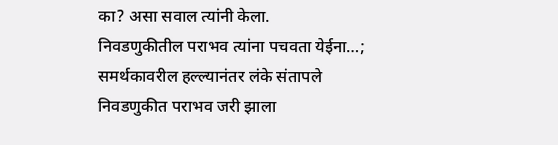का? असा सवाल त्यांनी केला.
निवडणुकीतील पराभव त्यांना पचवता येईना…; समर्थकावरील हल्ल्यानंतर लंके संतापले
निवडणुकीत पराभव जरी झाला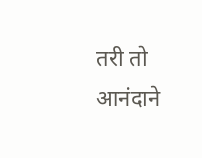तरी तो आनंदाने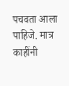पचवता आला पाहिजे. मात्र काहींनी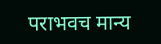पराभवच मान्य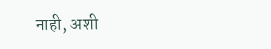नाही, अशी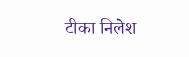टीका निलेश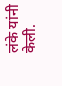लंके यांनी केली.